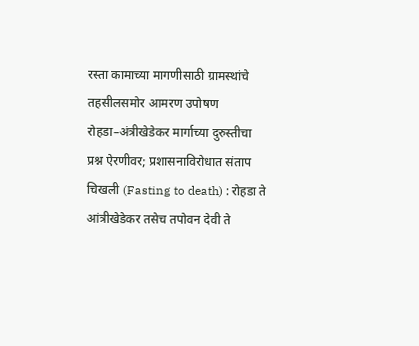रस्ता कामाच्या मागणीसाठी ग्रामस्थांचे तहसीलसमोर आमरण उपोषण
रोहडा–अंत्रीखेडेकर मार्गाच्या दुरुस्तीचा प्रश्न ऐरणीवर; प्रशासनाविरोधात संताप
चिखली (Fasting to death) : रोहडा ते आंत्रीखेडेकर तसेच तपोवन देवी ते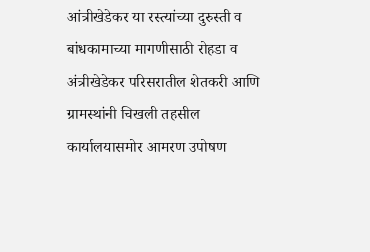आंत्रीखेडेकर या रस्त्यांच्या दुरुस्ती व बांधकामाच्या मागणीसाठी रोहडा व अंत्रीखेडेकर परिसरातील शेतकरी आणि ग्रामस्थांनी चिखली तहसील कार्यालयासमोर आमरण उपोषण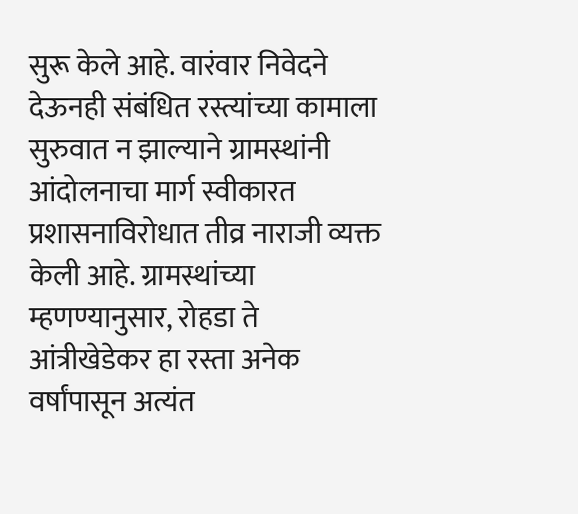सुरू केले आहे. वारंवार निवेदने देऊनही संबंधित रस्त्यांच्या कामाला सुरुवात न झाल्याने ग्रामस्थांनी आंदोलनाचा मार्ग स्वीकारत प्रशासनाविरोधात तीव्र नाराजी व्यक्त केली आहे. ग्रामस्थांच्या म्हणण्यानुसार, रोहडा ते आंत्रीखेडेकर हा रस्ता अनेक वर्षांपासून अत्यंत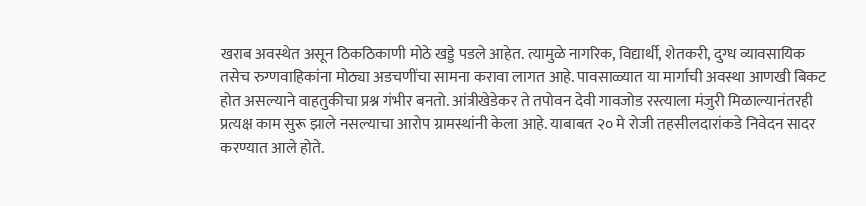खराब अवस्थेत असून ठिकठिकाणी मोठे खड्डे पडले आहेत. त्यामुळे नागरिक, विद्यार्थी, शेतकरी, दुग्ध व्यावसायिक तसेच रुग्णवाहिकांना मोठ्या अडचणींचा सामना करावा लागत आहे. पावसाळ्यात या मार्गाची अवस्था आणखी बिकट होत असल्याने वाहतुकीचा प्रश्न गंभीर बनतो. आंत्रीखेडेकर ते तपोवन देवी गावजोड रस्त्याला मंजुरी मिळाल्यानंतरही प्रत्यक्ष काम सुरू झाले नसल्याचा आरोप ग्रामस्थांनी केला आहे. याबाबत २० मे रोजी तहसीलदारांकडे निवेदन सादर करण्यात आले होते.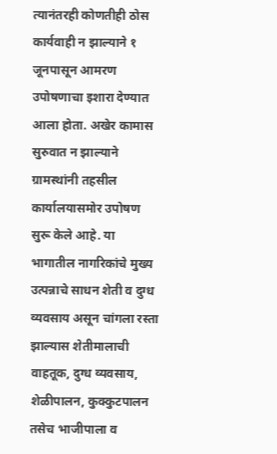त्यानंतरही कोणतीही ठोस कार्यवाही न झाल्याने १ जूनपासून आमरण उपोषणाचा इशारा देण्यात आला होता. अखेर कामास सुरुवात न झाल्याने ग्रामस्थांनी तहसील कार्यालयासमोर उपोषण सुरू केले आहे. या भागातील नागरिकांचे मुख्य उत्पन्नाचे साधन शेती व दुग्ध व्यवसाय असून चांगला रस्ता झाल्यास शेतीमालाची वाहतूक, दुग्ध व्यवसाय, शेळीपालन, कुक्कुटपालन तसेच भाजीपाला व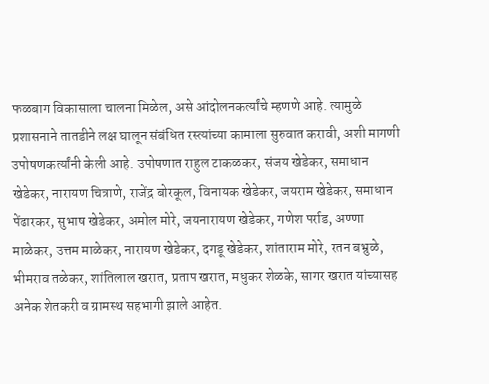फळबाग विकासाला चालना मिळेल, असे आंदोलनकर्त्यांचे म्हणणे आहे. त्यामुळे प्रशासनाने तातडीने लक्ष घालून संबंधित रस्त्यांच्या कामाला सुरुवात करावी, अशी मागणी उपोषणकर्त्यांनी केली आहे. उपोषणात राहुल टाकळकर, संजय खेडेकर, समाधान खेडेकर, नारायण चित्राणे, राजेंद्र बोरकूल, विनायक खेडेकर, जयराम खेडेकर, समाधान पेंढारकर, सुभाष खेडेकर, अमोल मोरे, जयनारायण खेडेकर, गणेश पर्राड, अण्णा माळेकर, उत्तम माळेकर, नारायण खेडेकर, दगडू खेडेकर, शांताराम मोरे, रतन बभ्रुळे, भीमराव तळेकर, शांतिलाल खरात, प्रताप खरात, मधुकर शेळके, सागर खरात यांच्यासह अनेक शेतकरी व ग्रामस्थ सहभागी झाले आहेत.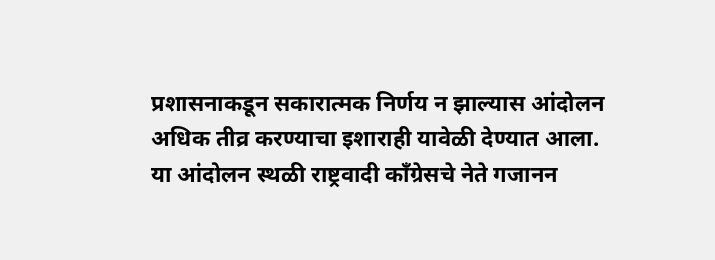प्रशासनाकडून सकारात्मक निर्णय न झाल्यास आंदोलन अधिक तीव्र करण्याचा इशाराही यावेळी देण्यात आला. या आंदोलन स्थळी राष्ट्रवादी काँग्रेसचे नेते गजानन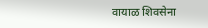वायाळ शिवसेना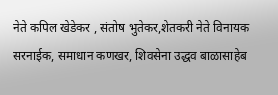नेते कपिल खेडेकर , संतोष भुतेकर,शेतकरी नेते विनायक सरनाईक, समाधान कणखर, शिवसेना उद्धव बाळासाहेब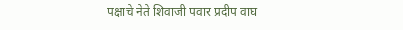पक्षाचे नेते शिवाजी पवार प्रदीप वाघ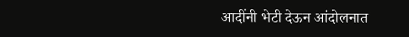आदींनी भेटी देऊन आंदोलनात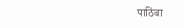पाठिंबा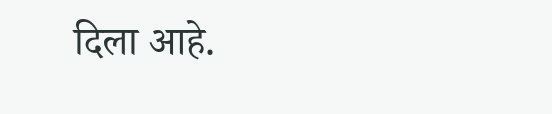दिला आहे.